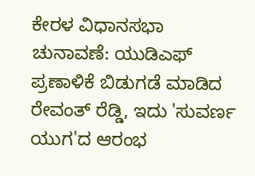ಕೇರಳ ವಿಧಾನಸಭಾ ಚುನಾವಣೆ: ಯುಡಿಎಫ್ ಪ್ರಣಾಳಿಕೆ ಬಿಡುಗಡೆ ಮಾಡಿದ ರೇವಂತ್ ರೆಡ್ಡಿ, ಇದು 'ಸುವರ್ಣ ಯುಗ'ದ ಆರಂಭ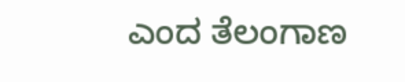ಎಂದ ತೆಲಂಗಾಣ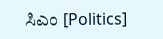ಸಿಎಂ [Politics]